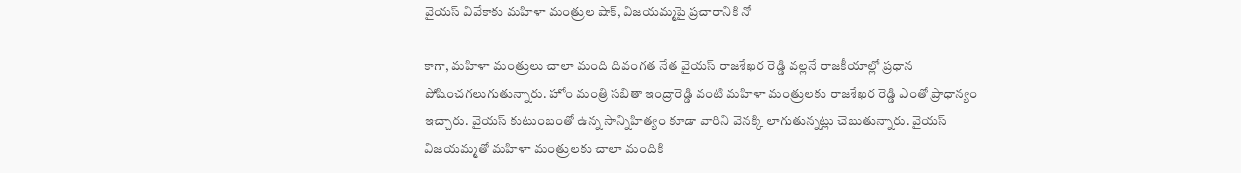వైయస్ వివేకాకు మహిళా మంత్రుల షాక్, విజయమ్మపై ప్రచారానికి నో

కాగా, మహిళా మంత్రులు చాలా మంది దివంగత నేత వైయస్ రాజశేఖర రెడ్డి వల్లనే రాజకీయాల్లో ప్రధాన పోషించగలుగుతున్నారు. హోం మంత్రి సబితా ఇంద్రారెడ్డి వంటి మహిళా మంత్రులకు రాజశేఖర రెడ్డి ఎంతో ప్రాధాన్యం ఇచ్చారు. వైయస్ కుటుంబంతో ఉన్న సాన్నిహిత్యం కూడా వారిని వెనక్కి లాగుతున్నట్లు చెబుతున్నారు. వైయస్ విజయమ్మతో మహిళా మంత్రులకు చాలా మందికి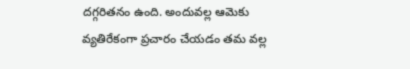దగ్గరితనం ఉంది. అందువల్ల ఆమెకు వ్యతిరేకంగా ప్రచారం చేయడం తమ వల్ల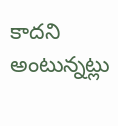కాదని అంటున్నట్లు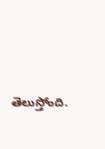తెలుస్తోంది.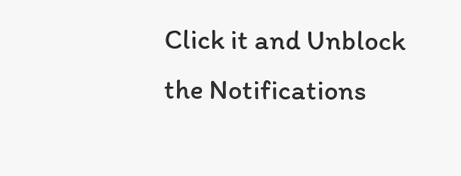Click it and Unblock the Notifications